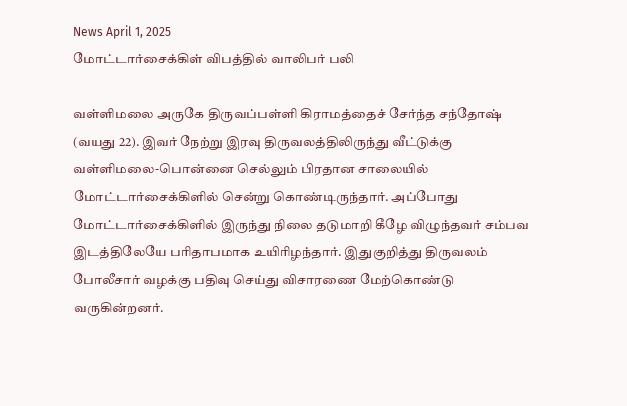News April 1, 2025
மோட்டார்சைக்கிள் விபத்தில் வாலிபர் பலி

வள்ளிமலை அருகே திருவப்பள்ளி கிராமத்தைச் சேர்ந்த சந்தோஷ் (வயது 22). இவர் நேற்று இரவு திருவலத்திலிருந்து வீட்டுக்கு வள்ளிமலை-பொன்னை செல்லும் பிரதான சாலையில் மோட்டார்சைக்கிளில் சென்று கொண்டிருந்தார். அப்போது மோட்டார்சைக்கிளில் இருந்து நிலை தடுமாறி கீழே விழுந்தவர் சம்பவ இடத்திலேயே பரிதாபமாக உயிரிழந்தார். இதுகுறித்து திருவலம் போலீசார் வழக்கு பதிவு செய்து விசாரணை மேற்கொண்டு வருகின்றனர்.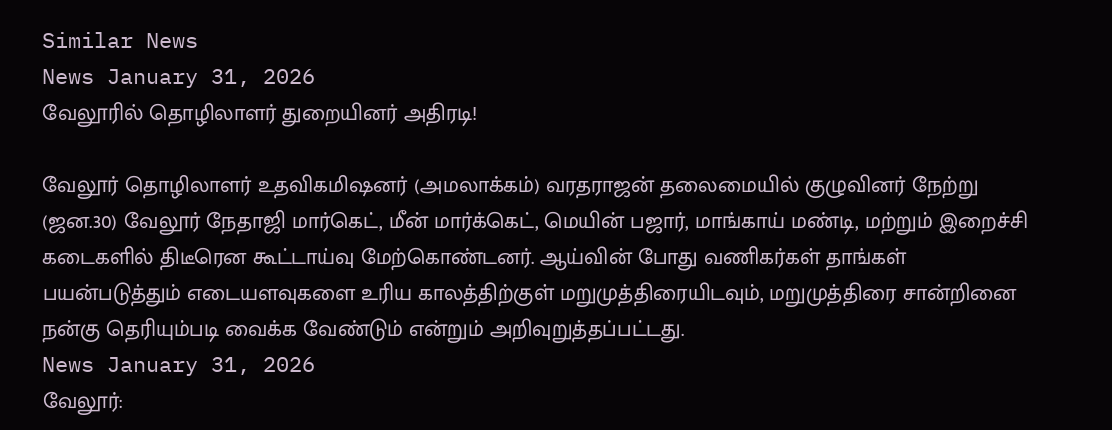Similar News
News January 31, 2026
வேலூரில் தொழிலாளர் துறையினர் அதிரடி!

வேலூர் தொழிலாளர் உதவிகமிஷனர் (அமலாக்கம்) வரதராஜன் தலைமையில் குழுவினர் நேற்று (ஜன.30) வேலூர் நேதாஜி மார்கெட், மீன் மார்க்கெட், மெயின் பஜார், மாங்காய் மண்டி, மற்றும் இறைச்சி கடைகளில் திடீரென கூட்டாய்வு மேற்கொண்டனர். ஆய்வின் போது வணிகர்கள் தாங்கள் பயன்படுத்தும் எடையளவுகளை உரிய காலத்திற்குள் மறுமுத்திரையிடவும், மறுமுத்திரை சான்றினை நன்கு தெரியும்படி வைக்க வேண்டும் என்றும் அறிவுறுத்தப்பட்டது.
News January 31, 2026
வேலூர்: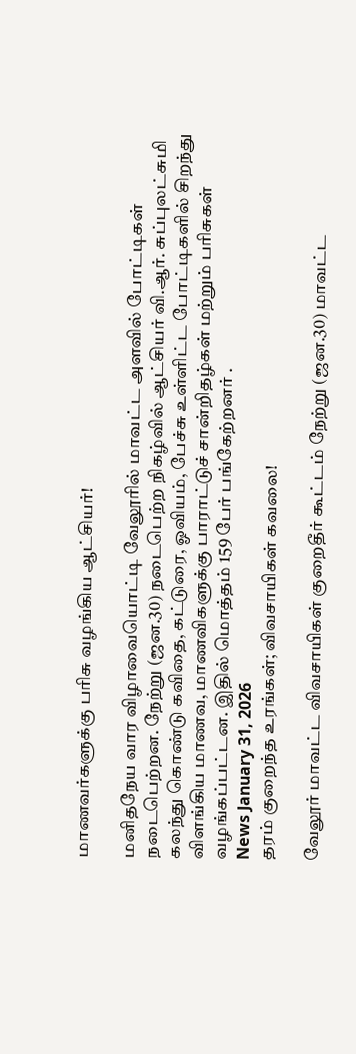மாணவர்களுக்கு பரிசு வழங்கிய ஆட்சியர்!

மனிதநேய வார விழாவையொட்டி வேலூரில் மாவட்ட அளவில் போட்டிகள் நடைபெற்றன. நேற்று (ஜன.30) நடைபெற்ற நிகழ்வில் ஆட்சியர் வி.ஆர். சுப்புலட்சுமி கலந்து கொண்டு கவிதை, கட்டுரை, ஓவியம், பேச்சு உள்ளிட்ட போட்டிகளில் சிறந்து விளங்கிய மாணவ, மாணவிகளுக்கு பாராட்டுச் சான்றிதழ்கள் மற்றும் பரிசுகள் வழங்கப்பட்டன. இதில் மொத்தம் 159 பேர் பங்கேற்றனர் .
News January 31, 2026
தரம் குறைந்த உரங்கள்; விவசாயிகள் கவலை!

வேலூர் மாவட்ட விவசாயிகள் குறைதீர் கூட்டம் நேற்று (ஜன.30) மாவட்ட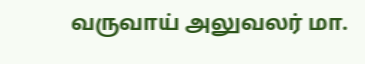வருவாய் அலுவலர் மா.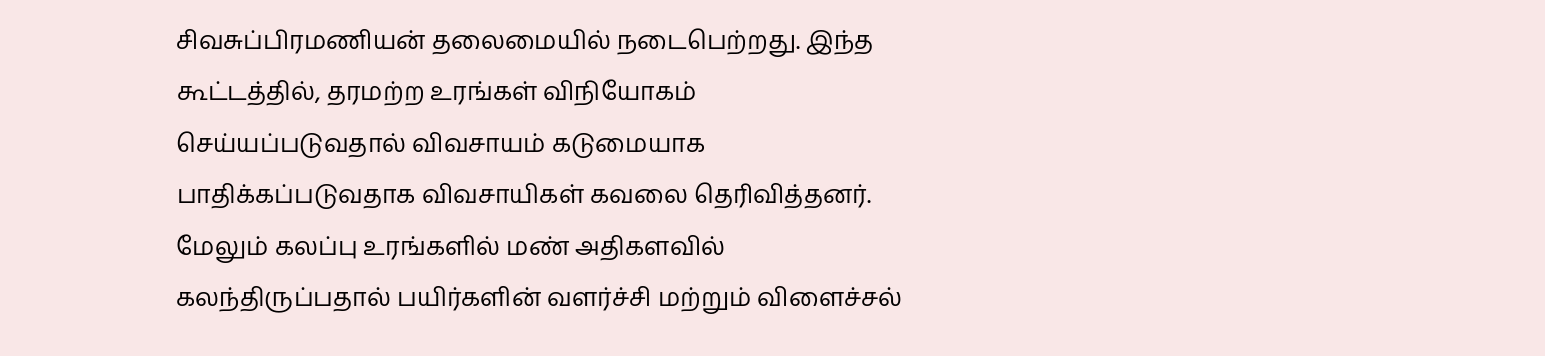சிவசுப்பிரமணியன் தலைமையில் நடைபெற்றது. இந்த கூட்டத்தில், தரமற்ற உரங்கள் விநியோகம் செய்யப்படுவதால் விவசாயம் கடுமையாக பாதிக்கப்படுவதாக விவசாயிகள் கவலை தெரிவித்தனர். மேலும் கலப்பு உரங்களில் மண் அதிகளவில் கலந்திருப்பதால் பயிர்களின் வளர்ச்சி மற்றும் விளைச்சல்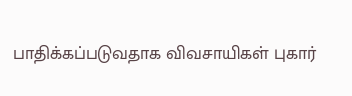பாதிக்கப்படுவதாக விவசாயிகள் புகார்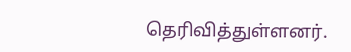தெரிவித்துள்ளனர்.